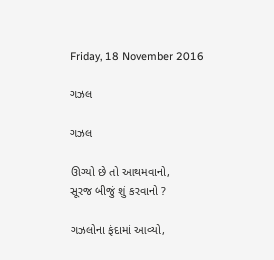Friday, 18 November 2016

ગઝલ

ગઝલ

ઊગ્યો છે તો આથમવાનો,
સૂરજ બીજું શું કરવાનો ?

ગઝલોના ફંદામાં આવ્યો,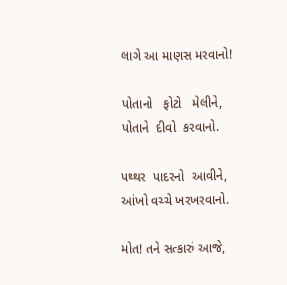લાગે આ માણસ મરવાનો!

પોતાનો   ફોટો   મેલીને,
પોતાને  દીવો  કરવાનો.

પથ્થર  પાદરનો  આવીને,
આંખો વચ્ચે ખરખરવાનો.

મોત! તને સત્કારું આજે,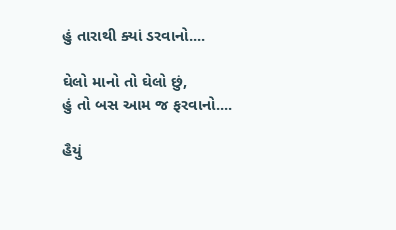હું તારાથી ક્યાં ડરવાનો....

ઘેલો માનો તો ઘેલો છું,
હું તો બસ આમ જ ફરવાનો....

હૈયું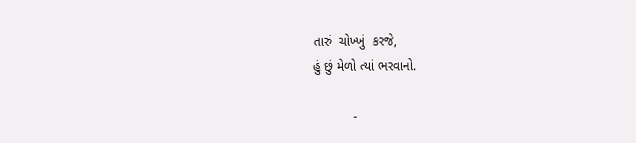તારું  ચોખ્ખું  કરજે,
હું છું મેળો ત્યાં ભરવાનો.

           -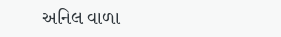અનિલ વાળા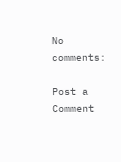No comments:

Post a Comment